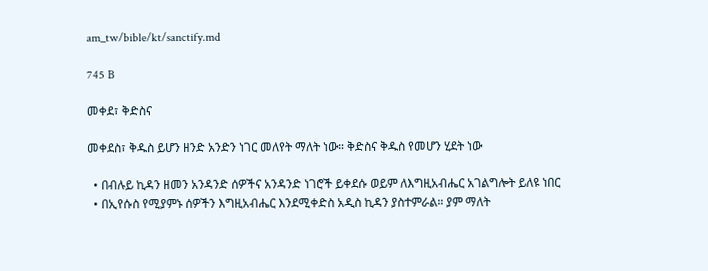am_tw/bible/kt/sanctify.md

745 B

መቀደ፣ ቅድስና

መቀደስ፣ ቅዱስ ይሆን ዘንድ አንድን ነገር መለየት ማለት ነው። ቅድስና ቅዱስ የመሆን ሂደት ነው

  • በብሉይ ኪዳን ዘመን አንዳንድ ሰዎችና አንዳንድ ነገሮች ይቀደሱ ወይም ለእግዚአብሔር አገልግሎት ይለዩ ነበር
  • በኢየሱስ የሚያምኑ ሰዎችን እግዚአብሔር እንደሚቀድስ አዲስ ኪዳን ያስተምራል። ያም ማለት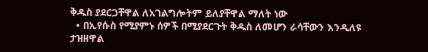ቅዱስ ያደርጋቸዋል ለአገልግሎትም ይለያቸዋል ማለት ነው
  • በኢየሱስ የሚያምኑ ሰዎች በሚያደርጉት ቅዱስ ለመሆን ራሳቸውን እንዲለዩ ታዝዘዋል